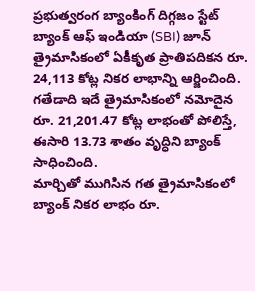ప్రభుత్వరంగ బ్యాంకింగ్ దిగ్గజం స్టేట్ బ్యాంక్ ఆఫ్ ఇండియా (SBI) జూన్ త్రైమాసికంలో ఏకీకృత ప్రాతిపదికన రూ. 24,113 కోట్ల నికర లాభాన్ని ఆర్జించింది.
గతేడాది ఇదే త్రైమాసికంలో నమోదైన రూ. 21,201.47 కోట్ల లాభంతో పోలిస్తే, ఈసారి 13.73 శాతం వృద్ధిని బ్యాంక్ సాధించింది.
మార్చితో ముగిసిన గత త్రైమాసికంలో బ్యాంక్ నికర లాభం రూ.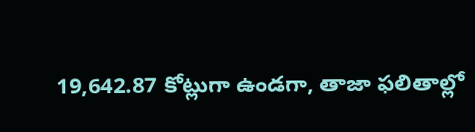19,642.87 కోట్లుగా ఉండగా, తాజా ఫలితాల్లో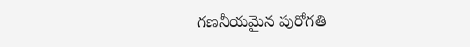గణనీయమైన పురోగతి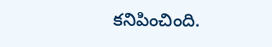కనిపించింది.